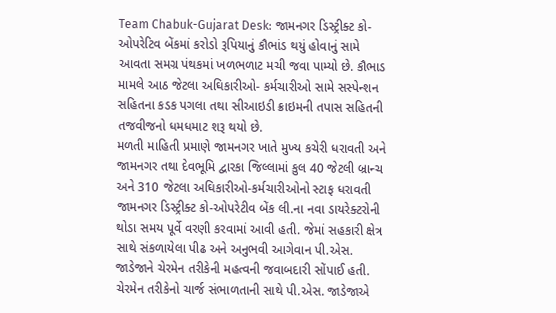Team Chabuk-Gujarat Desk: જામનગર ડિસ્ટ્રીક્ટ કો-ઓપરેટિવ બેંકમાં કરોડો રૂપિયાનું કૌભાંડ થયું હોવાનું સામે આવતા સમગ્ર પંથકમાં ખળભળાટ મચી જવા પામ્યો છે. કૌભાડ મામલે આઠ જેટલા અઘિકારીઓ- કર્મચારીઓ સામે સસ્પેન્શન સહિતના કડક પગલા તથા સીઆઇડી ક્રાઇમની તપાસ સહિતની તજવીજનો ધમધમાટ શરૂ થયો છે.
મળતી માહિતી પ્રમાણે જામનગર ખાતે મુખ્ય કચેરી ધરાવતી અને જામનગર તથા દેવભૂમિ દ્વારકા જિલ્લામાં કુલ 40 જેટલી બ્રાન્ચ અને 310 જેટલા અઘિકારીઓ-કર્મચારીઓનો સ્ટાફ ધરાવતી જામનગર ડિસ્ટ્રીક્ટ કો-ઓપરેટીવ બેંક લી.ના નવા ડાયરેક્ટરોની થોડા સમય પૂર્વે વરણી કરવામાં આવી હતી. જેમાં સહકારી ક્ષેત્ર સાથે સંકળાયેલા પીઢ અને અનુભવી આગેવાન પી.એસ. જાડેજાને ચેરમેન તરીકેની મહત્વની જવાબદારી સોંપાઈ હતી. ચેરમેન તરીકેનો ચાર્જ સંભાળતાની સાથે પી.એસ. જાડેજાએ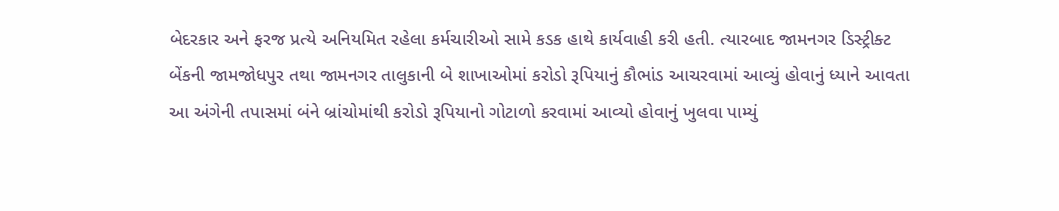બેદરકાર અને ફરજ પ્રત્યે અનિયમિત રહેલા કર્મચારીઓ સામે કડક હાથે કાર્યવાહી કરી હતી. ત્યારબાદ જામનગર ડિસ્ટ્રીક્ટ બેંકની જામજોધપુર તથા જામનગર તાલુકાની બે શાખાઓમાં કરોડો રૂપિયાનું કૌભાંડ આચરવામાં આવ્યું હોવાનું ધ્યાને આવતા આ અંગેની તપાસમાં બંને બ્રાંચોમાંથી કરોડો રૂપિયાનો ગોટાળો કરવામાં આવ્યો હોવાનું ખુલવા પામ્યું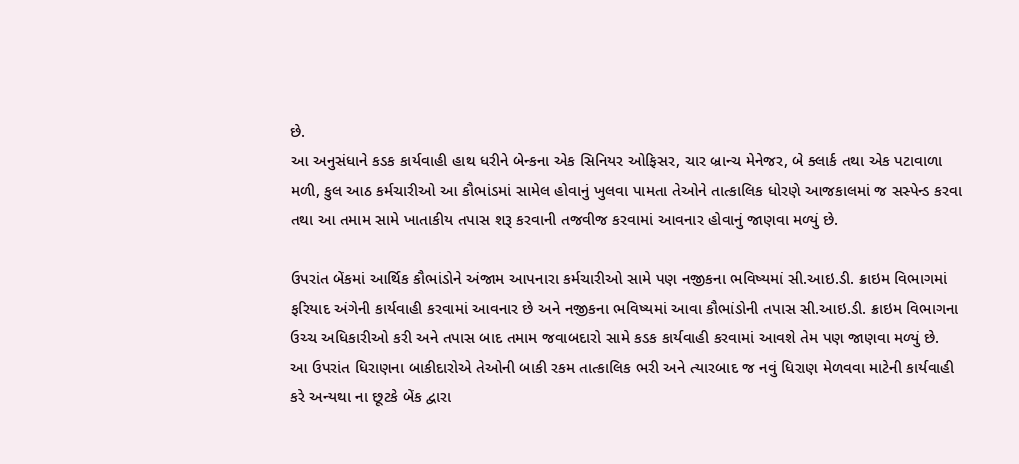છે.
આ અનુસંધાને કડક કાર્યવાહી હાથ ધરીને બેન્કના એક સિનિયર ઓફિસર, ચાર બ્રાન્ચ મેનેજર, બે ક્લાર્ક તથા એક પટાવાળા મળી, કુલ આઠ કર્મચારીઓ આ કૌભાંડમાં સામેલ હોવાનું ખુલવા પામતા તેઓને તાત્કાલિક ધોરણે આજકાલમાં જ સસ્પેન્ડ કરવા તથા આ તમામ સામે ખાતાકીય તપાસ શરૂ કરવાની તજવીજ કરવામાં આવનાર હોવાનું જાણવા મળ્યું છે.

ઉપરાંત બેંકમાં આર્થિક કૌભાંડોને અંજામ આપનારા કર્મચારીઓ સામે પણ નજીકના ભવિષ્યમાં સી.આઇ.ડી. ક્રાઇમ વિભાગમાં ફરિયાદ અંગેની કાર્યવાહી કરવામાં આવનાર છે અને નજીકના ભવિષ્યમાં આવા કૌભાંડોની તપાસ સી.આઇ.ડી. ક્રાઇમ વિભાગના ઉચ્ચ અધિકારીઓ કરી અને તપાસ બાદ તમામ જવાબદારો સામે કડક કાર્યવાહી કરવામાં આવશે તેમ પણ જાણવા મળ્યું છે.
આ ઉપરાંત ધિરાણના બાકીદારોએ તેઓની બાકી રકમ તાત્કાલિક ભરી અને ત્યારબાદ જ નવું ધિરાણ મેળવવા માટેની કાર્યવાહી કરે અન્યથા ના છૂટકે બેંક દ્વારા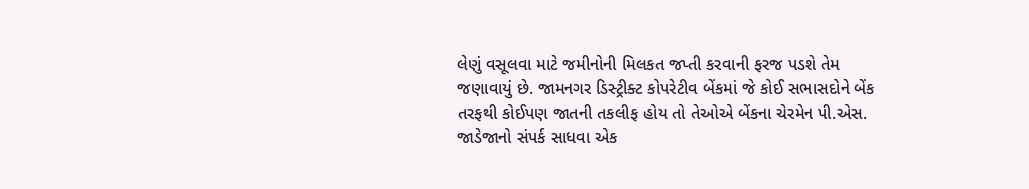લેણું વસૂલવા માટે જમીનોની મિલકત જપ્તી કરવાની ફરજ પડશે તેમ જણાવાયું છે. જામનગર ડિસ્ટ્રીક્ટ કોપરેટીવ બેંકમાં જે કોઈ સભાસદોને બેંક તરફથી કોઈપણ જાતની તકલીફ હોય તો તેઓએ બેંકના ચેરમેન પી.એસ. જાડેજાનો સંપર્ક સાધવા એક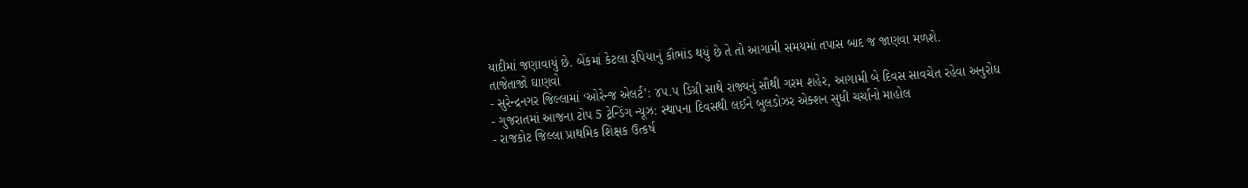યાદીમાં જણાવાયું છે. બેંકમાં કેટલા રૂપિયાનું કૌભાંડ થયું છે તે તો આગામી સમયમાં તપાસ બાદ જ જાણવા મળશે.
તાજેતાજો ઘાણવો
- સુરેન્દ્રનગર જિલ્લામાં ‘ઓરેન્જ એલર્ટ’: ૪૫.૫ ડિગ્રી સાથે રાજ્યનું સૌથી ગરમ શહેર, આગામી બે દિવસ સાવચેત રહેવા અનુરોધ
- ગુજરાતમાં આજના ટોપ 5 ટ્રેન્ડિંગ ન્યૂઝ: સ્થાપના દિવસથી લઈને બુલડોઝર એક્શન સુધી ચર્ચાનો માહોલ
- રાજકોટ જિલ્લા પ્રાથમિક શિક્ષક ઉત્કર્ષ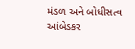મંડળ અને બોધીસત્વ આંબેડકર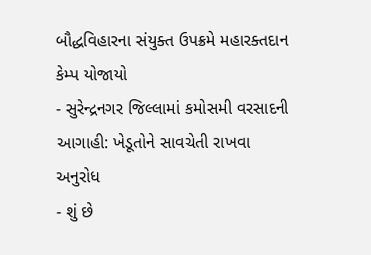બૌદ્ધવિહારના સંયુક્ત ઉપક્રમે મહારક્તદાન કેમ્પ યોજાયો
- સુરેન્દ્રનગર જિલ્લામાં કમોસમી વરસાદની આગાહી: ખેડૂતોને સાવચેતી રાખવા અનુરોધ
- શું છે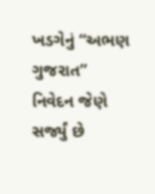ખડગેનું “અભણ ગુજરાત” નિવેદન જેણે સર્જ્યું છે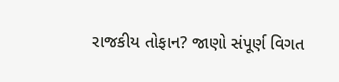રાજકીય તોફાન? જાણો સંપૂર્ણ વિગત